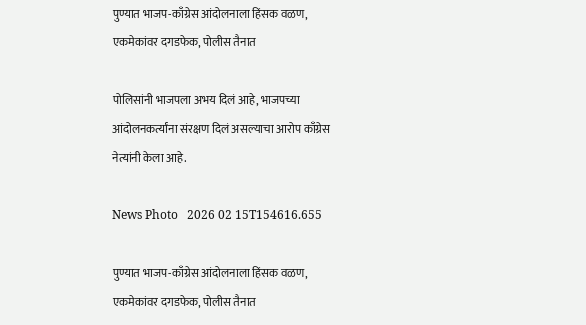पुण्यात भाजप-काँग्रेस आंदोलनाला हिंसक वळण, एकमेकांवर दगडफेक, पोलीस तैनात

पोलिसांनी भाजपला अभय दिलं आहे, भाजपच्या आंदोलनकर्त्यांना संरक्षण दिलं असल्याचा आरोप काँग्रेस नेत्यांनी केला आहे.

News Photo   2026 02 15T154616.655

पुण्यात भाजप-काँग्रेस आंदोलनाला हिंसक वळण, एकमेकांवर दगडफेक, पोलीस तैनात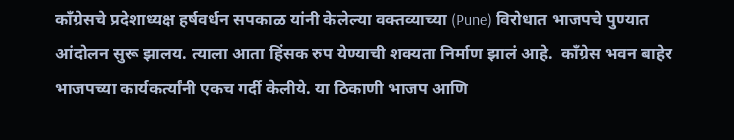काँग्रेसचे प्रदेशाध्यक्ष हर्षवर्धन सपकाळ यांनी केलेल्या वक्तव्याच्या (Pune) विरोधात भाजपचे पुण्यात आंदोलन सुरू झालय. त्याला आता हिंसक रुप येण्याची शक्यता निर्माण झालं आहे.  काँग्रेस भवन बाहेर भाजपच्या कार्यकर्त्यांनी एकच गर्दी केलीये. या ठिकाणी भाजप आणि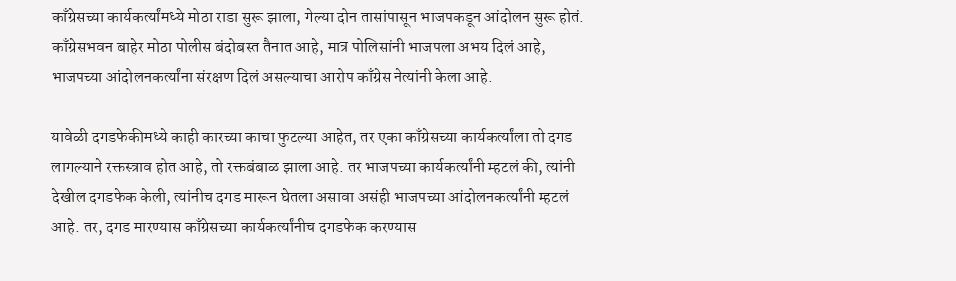काँग्रेसच्या कार्यकर्त्यांमध्ये मोठा राडा सुरू झाला, गेल्या दोन तासांपासून भाजपकडून आंदोलन सुरू होतं. काँग्रेसभवन बाहेर मोठा पोलीस बंदोबस्त तैनात आहे, मात्र पोलिसांनी भाजपला अभय दिलं आहे, भाजपच्या आंदोलनकर्त्यांना संरक्षण दिलं असल्याचा आरोप काँग्रेस नेत्यांनी केला आहे.

यावेळी दगडफेकीमध्ये काही कारच्या काचा फुटल्या आहेत, तर एका काँग्रेसच्या कार्यकर्त्यांला तो दगड लागल्याने रक्तस्त्राव होत आहे, तो रक्तबंबाळ झाला आहे. तर भाजपच्या कार्यकर्त्यांनी म्हटलं की, त्यांनी देखील दगडफेक केली, त्यांनीच दगड मारून घेतला असावा असंही भाजपच्या आंदोलनकर्त्यांनी म्हटलं आहे. तर, दगड मारण्यास काँग्रेसच्या कार्यकर्त्यांनीच दगडफेक करण्यास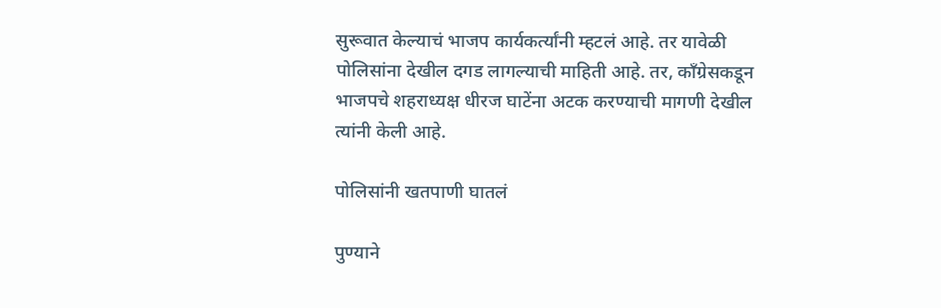सुरूवात केल्याचं भाजप कार्यकर्त्यांनी म्हटलं आहे. तर यावेळी पोलिसांना देखील दगड लागल्याची माहिती आहे. तर, काँग्रेसकडून भाजपचे शहराध्यक्ष धीरज घाटेंना अटक करण्याची मागणी देखील त्यांनी केली आहे.

पोलिसांनी खतपाणी घातलं

पुण्याने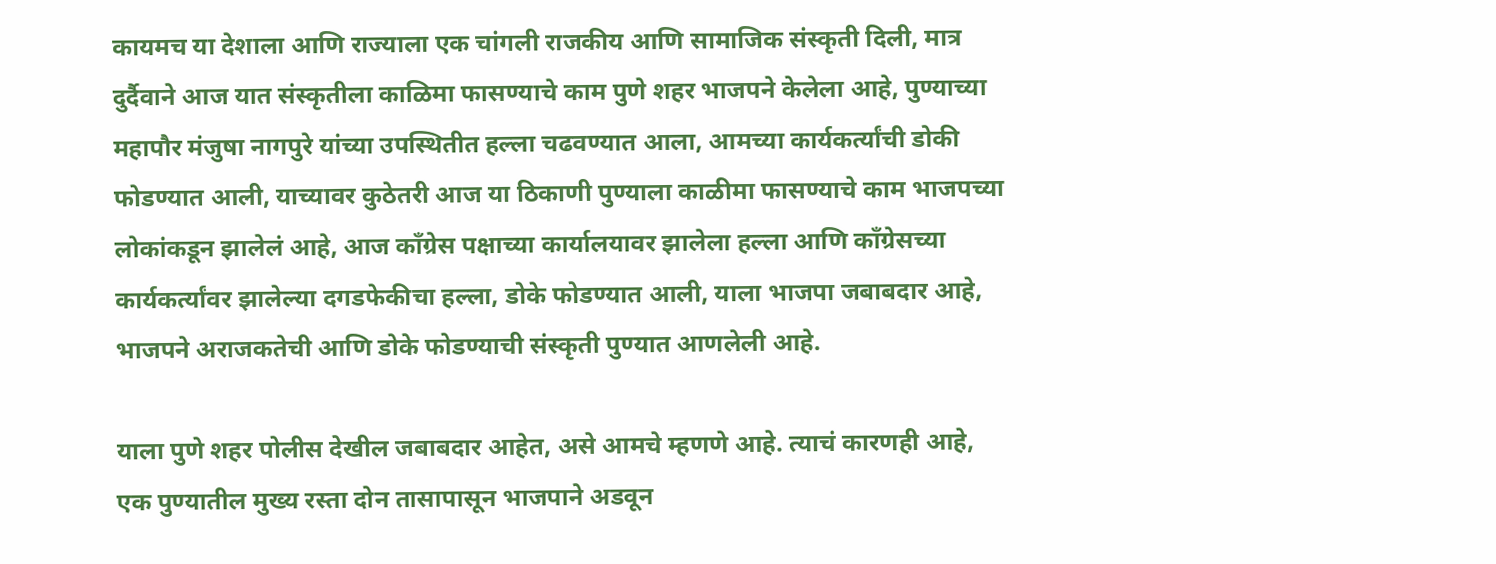कायमच या देशाला आणि राज्याला एक चांगली राजकीय आणि सामाजिक संस्कृती दिली, मात्र दुर्दैवाने आज यात संस्कृतीला काळिमा फासण्याचे काम पुणे शहर भाजपने केलेला आहे, पुण्याच्या महापौर मंजुषा नागपुरे यांच्या उपस्थितीत हल्ला चढवण्यात आला, आमच्या कार्यकर्त्यांची डोकी फोडण्यात आली, याच्यावर कुठेतरी आज या ठिकाणी पुण्याला काळीमा फासण्याचे काम भाजपच्या लोकांकडून झालेलं आहे, आज काँग्रेस पक्षाच्या कार्यालयावर झालेला हल्ला आणि काँग्रेसच्या कार्यकर्त्यांवर झालेल्या दगडफेकीचा हल्ला, डोके फोडण्यात आली, याला भाजपा जबाबदार आहे, भाजपने अराजकतेची आणि डोके फोडण्याची संस्कृती पुण्यात आणलेली आहे.

याला पुणे शहर पोलीस देखील जबाबदार आहेत, असे आमचे म्हणणे आहे. त्याचं कारणही आहे, एक पुण्यातील मुख्य रस्ता दोन तासापासून भाजपाने अडवून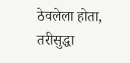ठेवलेला होता, तरीसुद्धा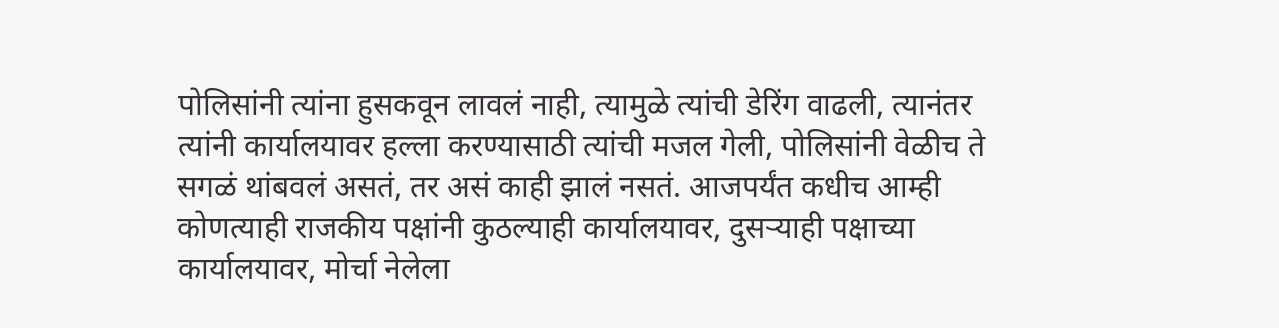पोलिसांनी त्यांना हुसकवून लावलं नाही, त्यामुळे त्यांची डेरिंग वाढली, त्यानंतर त्यांनी कार्यालयावर हल्ला करण्यासाठी त्यांची मजल गेली, पोलिसांनी वेळीच ते सगळं थांबवलं असतं, तर असं काही झालं नसतं. आजपर्यंत कधीच आम्ही कोणत्याही राजकीय पक्षांनी कुठल्याही कार्यालयावर, दुसऱ्याही पक्षाच्या कार्यालयावर, मोर्चा नेलेला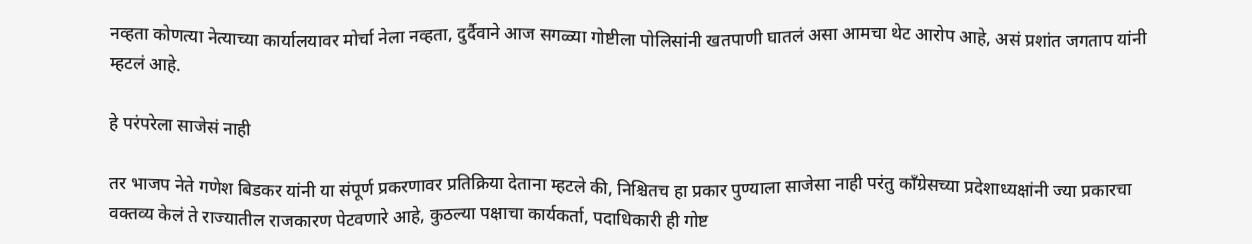नव्हता कोणत्या नेत्याच्या कार्यालयावर मोर्चा नेला नव्हता, दुर्दैवाने आज सगळ्या गोष्टीला पोलिसांनी खतपाणी घातलं असा आमचा थेट आरोप आहे, असं प्रशांत जगताप यांनी म्हटलं आहे.

हे परंपरेला साजेसं नाही

तर भाजप नेते गणेश बिडकर यांनी या संपूर्ण प्रकरणावर प्रतिक्रिया देताना म्हटले की, निश्चितच हा प्रकार पुण्याला साजेसा नाही परंतु काँग्रेसच्या प्रदेशाध्यक्षांनी ज्या प्रकारचा वक्तव्य केलं ते राज्यातील राजकारण पेटवणारे आहे, कुठल्या पक्षाचा कार्यकर्ता, पदाधिकारी ही गोष्ट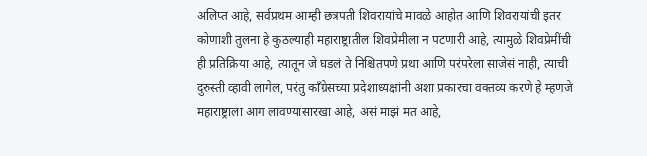अलिप्त आहे, सर्वप्रथम आम्ही छत्रपती शिवरायांचे मावळे आहोत आणि शिवरायांची इतर कोणाशी तुलना हे कुठल्याही महाराष्ट्रातील शिवप्रेमीला न पटणारी आहे, त्यामुळे शिवप्रेमींची ही प्रतिक्रिया आहे, त्यातून जे घडलं ते निश्चितपणे प्रथा आणि परंपरेला साजेसं नाही, त्याची दुरुस्ती व्हावी लागेल, परंतु काँग्रेसच्या प्रदेशाध्यक्षांनी अशा प्रकारचा वक्तव्य करणे हे म्हणजे महाराष्ट्राला आग लावण्यासारखा आहे, असं माझं मत आहे,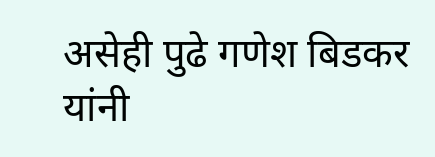असेही पुढे गणेश बिडकर यांनी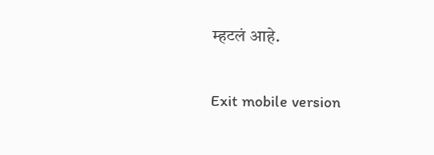म्हटलं आहे.

Exit mobile version